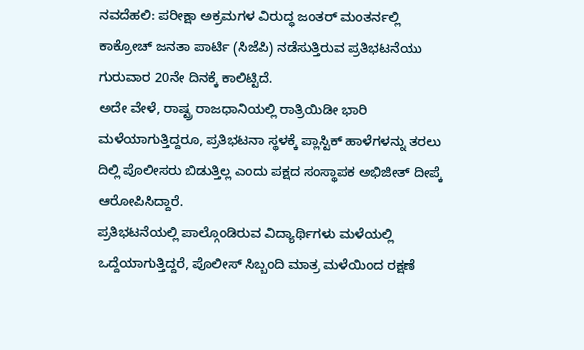ನವದೆಹಲಿ: ಪರೀಕ್ಷಾ ಅಕ್ರಮಗಳ ವಿರುದ್ಧ ಜಂತರ್ ಮಂತರ್ನಲ್ಲಿ ಕಾಕ್ರೋಚ್ ಜನತಾ ಪಾರ್ಟಿ (ಸಿಜೆಪಿ) ನಡೆಸುತ್ತಿರುವ ಪ್ರತಿಭಟನೆಯು ಗುರುವಾರ 20ನೇ ದಿನಕ್ಕೆ ಕಾಲಿಟ್ಟಿದೆ.
ಅದೇ ವೇಳೆ, ರಾಷ್ಟ್ರ ರಾಜಧಾನಿಯಲ್ಲಿ ರಾತ್ರಿಯಿಡೀ ಭಾರಿ ಮಳೆಯಾಗುತ್ತಿದ್ದರೂ, ಪ್ರತಿಭಟನಾ ಸ್ಥಳಕ್ಕೆ ಪ್ಲಾಸ್ಟಿಕ್ ಹಾಳೆಗಳನ್ನು ತರಲು ದಿಲ್ಲಿ ಪೊಲೀಸರು ಬಿಡುತ್ತಿಲ್ಲ ಎಂದು ಪಕ್ಷದ ಸಂಸ್ಥಾಪಕ ಅಭಿಜೀತ್ ದೀಪ್ಕೆ ಆರೋಪಿಸಿದ್ದಾರೆ.
ಪ್ರತಿಭಟನೆಯಲ್ಲಿ ಪಾಲ್ಗೊಂಡಿರುವ ವಿದ್ಯಾರ್ಥಿಗಳು ಮಳೆಯಲ್ಲಿ ಒದ್ದೆಯಾಗುತ್ತಿದ್ದರೆ, ಪೊಲೀಸ್ ಸಿಬ್ಬಂದಿ ಮಾತ್ರ ಮಳೆಯಿಂದ ರಕ್ಷಣೆ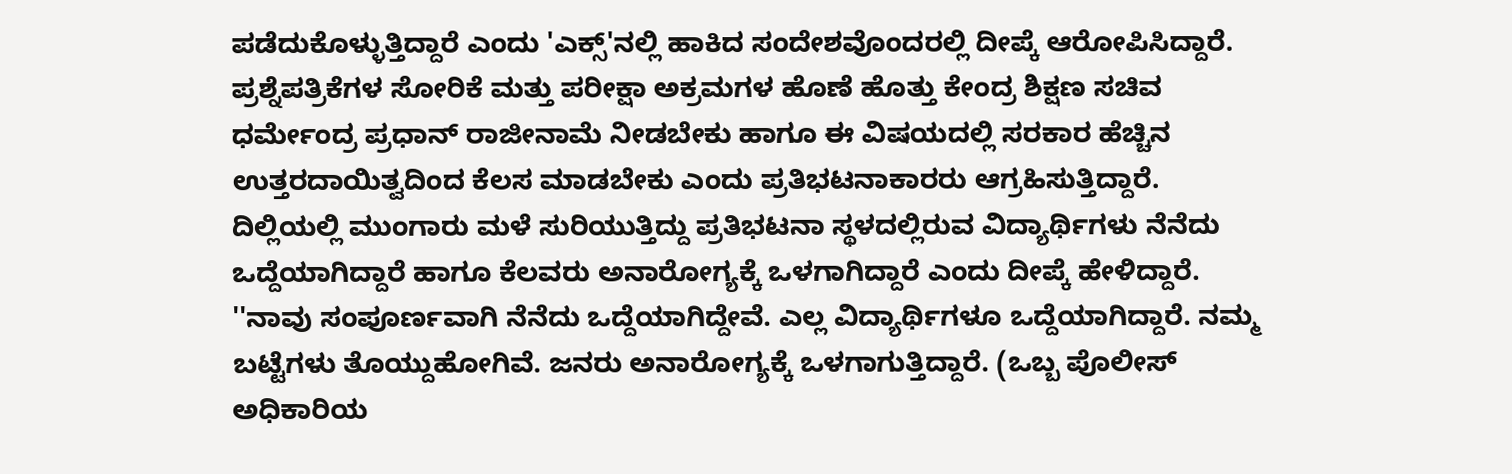ಪಡೆದುಕೊಳ್ಳುತ್ತಿದ್ದಾರೆ ಎಂದು 'ಎಕ್ಸ್'ನಲ್ಲಿ ಹಾಕಿದ ಸಂದೇಶವೊಂದರಲ್ಲಿ ದೀಪ್ಕೆ ಆರೋಪಿಸಿದ್ದಾರೆ.
ಪ್ರಶ್ನೆಪತ್ರಿಕೆಗಳ ಸೋರಿಕೆ ಮತ್ತು ಪರೀಕ್ಷಾ ಅಕ್ರಮಗಳ ಹೊಣೆ ಹೊತ್ತು ಕೇಂದ್ರ ಶಿಕ್ಷಣ ಸಚಿವ ಧರ್ಮೇಂದ್ರ ಪ್ರಧಾನ್ ರಾಜೀನಾಮೆ ನೀಡಬೇಕು ಹಾಗೂ ಈ ವಿಷಯದಲ್ಲಿ ಸರಕಾರ ಹೆಚ್ಚಿನ ಉತ್ತರದಾಯಿತ್ವದಿಂದ ಕೆಲಸ ಮಾಡಬೇಕು ಎಂದು ಪ್ರತಿಭಟನಾಕಾರರು ಆಗ್ರಹಿಸುತ್ತಿದ್ದಾರೆ.
ದಿಲ್ಲಿಯಲ್ಲಿ ಮುಂಗಾರು ಮಳೆ ಸುರಿಯುತ್ತಿದ್ದು ಪ್ರತಿಭಟನಾ ಸ್ಥಳದಲ್ಲಿರುವ ವಿದ್ಯಾರ್ಥಿಗಳು ನೆನೆದು ಒದ್ದೆಯಾಗಿದ್ದಾರೆ ಹಾಗೂ ಕೆಲವರು ಅನಾರೋಗ್ಯಕ್ಕೆ ಒಳಗಾಗಿದ್ದಾರೆ ಎಂದು ದೀಪ್ಕೆ ಹೇಳಿದ್ದಾರೆ.
''ನಾವು ಸಂಪೂರ್ಣವಾಗಿ ನೆನೆದು ಒದ್ದೆಯಾಗಿದ್ದೇವೆ. ಎಲ್ಲ ವಿದ್ಯಾರ್ಥಿಗಳೂ ಒದ್ದೆಯಾಗಿದ್ದಾರೆ. ನಮ್ಮ ಬಟ್ಟೆಗಳು ತೊಯ್ದುಹೋಗಿವೆ. ಜನರು ಅನಾರೋಗ್ಯಕ್ಕೆ ಒಳಗಾಗುತ್ತಿದ್ದಾರೆ. (ಒಬ್ಬ ಪೊಲೀಸ್ ಅಧಿಕಾರಿಯ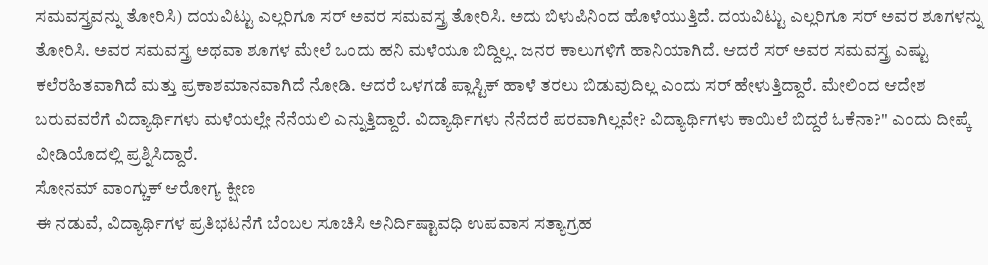ಸಮವಸ್ತ್ರವನ್ನು ತೋರಿಸಿ) ದಯವಿಟ್ಟು ಎಲ್ಲರಿಗೂ ಸರ್ ಅವರ ಸಮವಸ್ತ್ರ ತೋರಿಸಿ. ಅದು ಬಿಳುಪಿನಿಂದ ಹೊಳೆಯುತ್ತಿದೆ. ದಯವಿಟ್ಟು ಎಲ್ಲರಿಗೂ ಸರ್ ಅವರ ಶೂಗಳನ್ನು ತೋರಿಸಿ. ಅವರ ಸಮವಸ್ತ್ರ ಅಥವಾ ಶೂಗಳ ಮೇಲೆ ಒಂದು ಹನಿ ಮಳೆಯೂ ಬಿದ್ದಿಲ್ಲ. ಜನರ ಕಾಲುಗಳಿಗೆ ಹಾನಿಯಾಗಿದೆ. ಆದರೆ ಸರ್ ಅವರ ಸಮವಸ್ತ್ರ ಎಷ್ಟು ಕಲೆರಹಿತವಾಗಿದೆ ಮತ್ತು ಪ್ರಕಾಶಮಾನವಾಗಿದೆ ನೋಡಿ. ಆದರೆ ಒಳಗಡೆ ಪ್ಲಾಸ್ಟಿಕ್ ಹಾಳೆ ತರಲು ಬಿಡುವುದಿಲ್ಲ ಎಂದು ಸರ್ ಹೇಳುತ್ತಿದ್ದಾರೆ. ಮೇಲಿಂದ ಆದೇಶ ಬರುವವರೆಗೆ ವಿದ್ಯಾರ್ಥಿಗಳು ಮಳೆಯಲ್ಲೇ ನೆನೆಯಲಿ ಎನ್ನುತ್ತಿದ್ದಾರೆ. ವಿದ್ಯಾರ್ಥಿಗಳು ನೆನೆದರೆ ಪರವಾಗಿಲ್ಲವೇ? ವಿದ್ಯಾರ್ಥಿಗಳು ಕಾಯಿಲೆ ಬಿದ್ದರೆ ಓಕೆನಾ?'' ಎಂದು ದೀಪ್ಕೆ ವೀಡಿಯೊದಲ್ಲಿ ಪ್ರಶ್ನಿಸಿದ್ದಾರೆ.
ಸೋನಮ್ ವಾಂಗ್ಚುಕ್ ಆರೋಗ್ಯ ಕ್ಷೀಣ
ಈ ನಡುವೆ, ವಿದ್ಯಾರ್ಥಿಗಳ ಪ್ರತಿಭಟನೆಗೆ ಬೆಂಬಲ ಸೂಚಿಸಿ ಅನಿರ್ದಿಷ್ಟಾವಧಿ ಉಪವಾಸ ಸತ್ಯಾಗ್ರಹ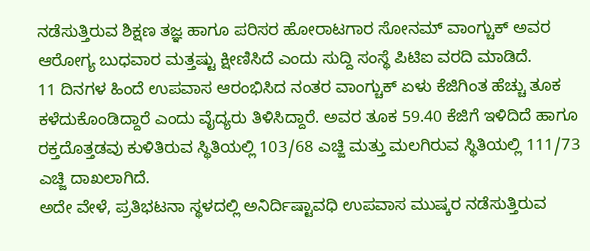ನಡೆಸುತ್ತಿರುವ ಶಿಕ್ಷಣ ತಜ್ಞ ಹಾಗೂ ಪರಿಸರ ಹೋರಾಟಗಾರ ಸೋನಮ್ ವಾಂಗ್ಚುಕ್ ಅವರ ಆರೋಗ್ಯ ಬುಧವಾರ ಮತ್ತಷ್ಟು ಕ್ಷೀಣಿಸಿದೆ ಎಂದು ಸುದ್ದಿ ಸಂಸ್ಥೆ ಪಿಟಿಐ ವರದಿ ಮಾಡಿದೆ.
11 ದಿನಗಳ ಹಿಂದೆ ಉಪವಾಸ ಆರಂಭಿಸಿದ ನಂತರ ವಾಂಗ್ಚುಕ್ ಏಳು ಕೆಜಿಗಿಂತ ಹೆಚ್ಚು ತೂಕ ಕಳೆದುಕೊಂಡಿದ್ದಾರೆ ಎಂದು ವೈದ್ಯರು ತಿಳಿಸಿದ್ದಾರೆ. ಅವರ ತೂಕ 59.40 ಕೆಜಿಗೆ ಇಳಿದಿದೆ ಹಾಗೂ ರಕ್ತದೊತ್ತಡವು ಕುಳಿತಿರುವ ಸ್ಥಿತಿಯಲ್ಲಿ 103/68 ಎಚ್ಜಿ ಮತ್ತು ಮಲಗಿರುವ ಸ್ಥಿತಿಯಲ್ಲಿ 111/73 ಎಚ್ಜಿ ದಾಖಲಾಗಿದೆ.
ಅದೇ ವೇಳೆ, ಪ್ರತಿಭಟನಾ ಸ್ಥಳದಲ್ಲಿ ಅನಿರ್ದಿಷ್ಟಾವಧಿ ಉಪವಾಸ ಮುಷ್ಕರ ನಡೆಸುತ್ತಿರುವ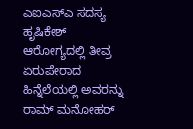ಎಐಎಸ್ಎ ಸದಸ್ಯ ಹೃಷಿಕೇಶ್ ಆರೋಗ್ಯದಲ್ಲಿ ತೀವ್ರ ಏರುಪೇರಾದ ಹಿನ್ನೆಲೆಯಲ್ಲಿ ಅವರನ್ನು ರಾಮ್ ಮನೋಹರ್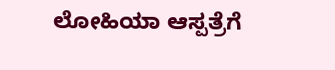ಲೋಹಿಯಾ ಆಸ್ಪತ್ರೆಗೆ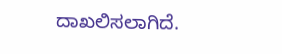ದಾಖಲಿಸಲಾಗಿದೆ.